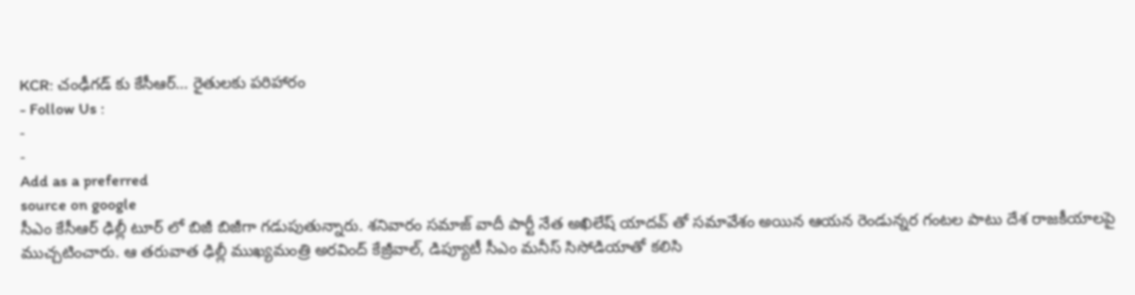KCR: చంఢీగడ్ కు కేసీఆర్… రైతులకు పరిహారం
- Follow Us :
-
-
Add as a preferred
source on google
సీఎం కేసీఆర్ ఢిల్లీ టూర్ లో బిజీ బిజీగా గడుపుతున్నారు. శనివారం సమాజ్ వాదీ పార్టీ నేత అఖిలేష్ యాదవ్ తో సమావేశం అయిన ఆయన రెండున్నర గంటల పాటు దేశ రాజకీయాలపై ముచ్చటించారు. ఆ తరువాత ఢిల్లీ ముఖ్యమంత్రి అరవింద్ కేజ్రీవాల్, డిప్యూటీ సీఎం మనీస్ సిసోడియాతో కలిసి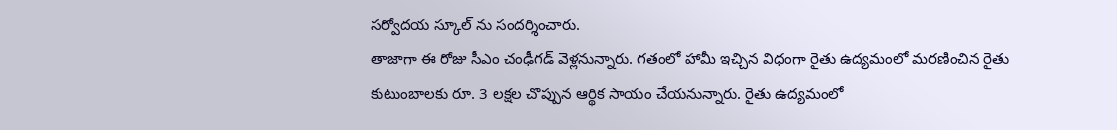సర్వోదయ స్కూల్ ను సందర్శించారు.
తాజాగా ఈ రోజు సీఎం చంఢీగడ్ వెళ్లనున్నారు. గతంలో హామీ ఇచ్చిన విధంగా రైతు ఉద్యమంలో మరణించిన రైతు కుటుంబాలకు రూ. 3 లక్షల చొప్పున ఆర్థిక సాయం చేయనున్నారు. రైతు ఉద్యమంలో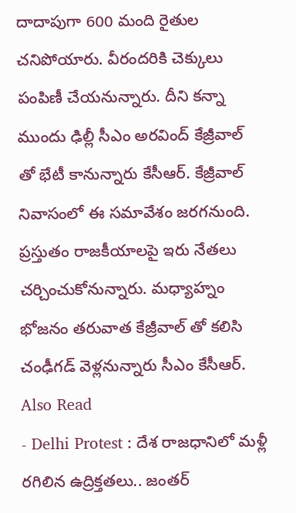దాదాపుగా 600 మంది రైతుల చనిపోయారు. వీరందరికి చెక్కులు పంపిణీ చేయనున్నారు. దీని కన్నా ముందు ఢిల్లీ సీఎం అరవింద్ కేజ్రీవాల్ తో భేటీ కానున్నారు కేసీఆర్. కేజ్రీవాల్ నివాసంలో ఈ సమావేశం జరగనుంది. ప్రస్తుతం రాజకీయాలపై ఇరు నేతలు చర్చించుకోనున్నారు. మధ్యాహ్నం భోజనం తరువాత కేజ్రీవాల్ తో కలిసి చంఢీగడ్ వెళ్లనున్నారు సీఎం కేసీఆర్.
Also Read
- Delhi Protest : దేశ రాజధానిలో మళ్లీ రగిలిన ఉద్రిక్తతలు.. జంతర్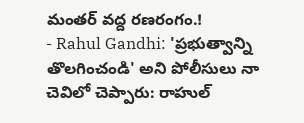మంతర్ వద్ద రణరంగం.!
- Rahul Gandhi: 'ప్రభుత్వాన్ని తొలగించండి' అని పోలీసులు నా చెవిలో చెప్పారు: రాహుల్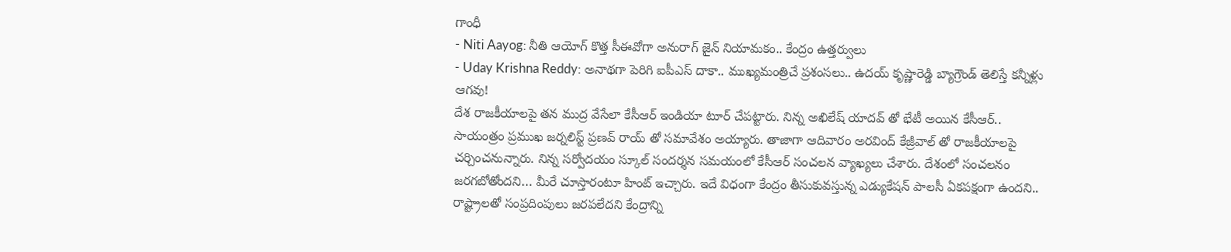గాంధీ
- Niti Aayog: నీతి ఆయోగ్ కొత్త సీఈవోగా అనురాగ్ జైన్ నియామకం.. కేంద్రం ఉత్తర్వులు
- Uday Krishna Reddy: అనాథగా పెరిగి ఐపీఎస్ దాకా.. ముఖ్యమంత్రిచే ప్రశంసలు.. ఉదయ్ కృష్ణారెడ్డి బ్యాగ్రౌండ్ తెలిస్తే కన్నీళ్లు ఆగవు!
దేశ రాజకీయాలపై తన ముద్ర వేసేలా కేసీఆర్ ఇండియా టూర్ చేపట్టారు. నిన్న అఖిలేష్ యాదవ్ తో భేటీ అయిన కేసీఆర్.. సాయంత్రం ప్రముఖ జర్నలిస్ట్ ప్రణవ్ రాయ్ తో సమావేశం అయ్యారు. తాజాగా ఆదివారం అరవింద్ కేజ్రీవాల్ తో రాజకీయాలపై చర్చించనున్నారు. నిన్న సర్వోదయం స్కూల్ సందర్శన సమయంలో కేసీఆర్ సంచలన వ్యాఖ్యలు చేశారు. దేశంలో సంచలనం జరగబోతోందని… మీరే చూస్తారంటూ హింట్ ఇచ్చారు. ఇదే విధంగా కేంద్రం తీసుకువస్తున్న ఎడ్యుకేషన్ పాలసీ ఏకపక్షంగా ఉందని.. రాష్ట్రాలతో సంప్రదింపులు జరపలేదని కేంద్రాన్ని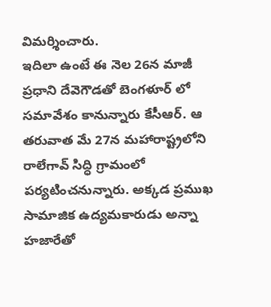విమర్శించారు.
ఇదిలా ఉంటే ఈ నెల 26న మాజీ ప్రధాని దేవెగౌడతో బెంగళూర్ లో సమావేశం కానున్నారు కేసీఆర్. ఆ తరువాత మే 27న మహారాష్ట్రలోని రాలేగావ్ సిద్ధి గ్రామంలో పర్యటించనున్నారు. అక్కడ ప్రముఖ సామాజిక ఉద్యమకారుడు అన్నా హజారేతో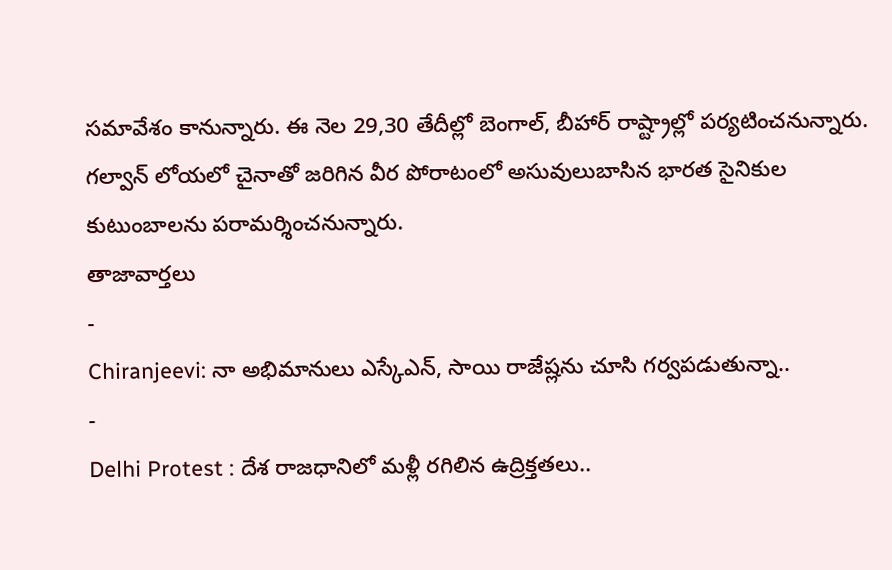సమావేశం కానున్నారు. ఈ నెల 29,30 తేదీల్లో బెంగాల్, బీహార్ రాష్ట్రాల్లో పర్యటించనున్నారు. గల్వాన్ లోయలో చైనాతో జరిగిన వీర పోరాటంలో అసువులుబాసిన భారత సైనికుల కుటుంబాలను పరామర్శించనున్నారు.
తాజావార్తలు
-
Chiranjeevi: నా అభిమానులు ఎస్కేఎన్, సాయి రాజేష్లను చూసి గర్వపడుతున్నా..
-
Delhi Protest : దేశ రాజధానిలో మళ్లీ రగిలిన ఉద్రిక్తతలు..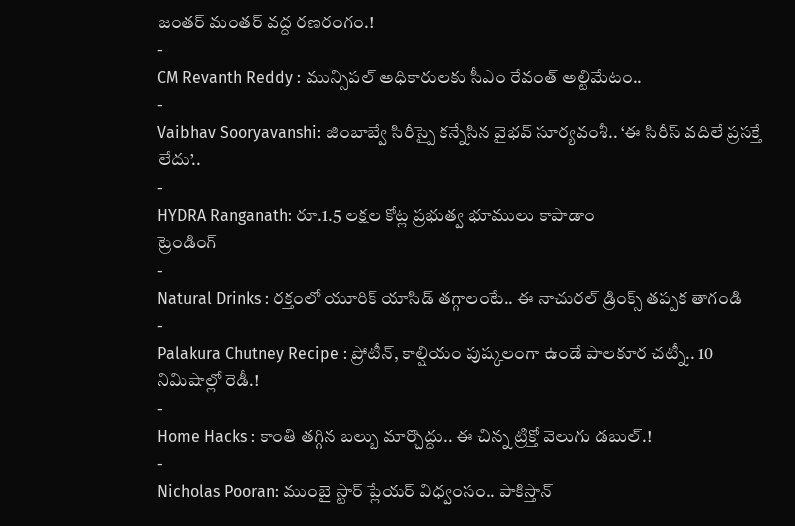జంతర్ మంతర్ వద్ద రణరంగం.!
-
CM Revanth Reddy : మున్సిపల్ అధికారులకు సీఎం రేవంత్ అల్టిమేటం..
-
Vaibhav Sooryavanshi: జింబాబ్వే సిరీస్పై కన్నేసిన వైభవ్ సూర్యవంశీ.. ‘ఈ సిరీస్ వదిలే ప్రసక్తే లేదు’..
-
HYDRA Ranganath: రూ.1.5 లక్షల కోట్ల ప్రభుత్వ భూములు కాపాడాం
ట్రెండింగ్
-
Natural Drinks : రక్తంలో యూరిక్ యాసిడ్ తగ్గాలంటే.. ఈ నాచురల్ డ్రింక్స్ తప్పక తాగండి
-
Palakura Chutney Recipe : ప్రోటీన్, కాల్షియం పుష్కలంగా ఉండే పాలకూర చట్నీ.. 10 నిమిషాల్లో రెడీ.!
-
Home Hacks : కాంతి తగ్గిన బల్బు మార్చొద్దు.. ఈ చిన్న ట్రిక్తో వెలుగు డబుల్.!
-
Nicholas Pooran: ముంబై స్టార్ ప్లేయర్ విధ్వంసం.. పాకిస్తాన్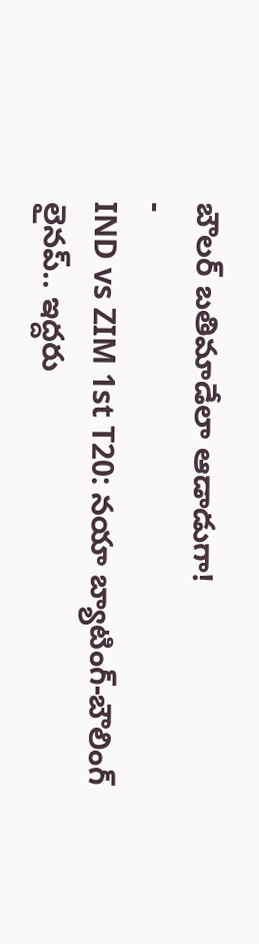బౌలర్ బతిమాడేలా ఆడాడుగా!
-
IND vs ZIM 1st T20: నయా బ్యాటింగ్-బౌలింగ్ లైనప్.. ఇద్దరు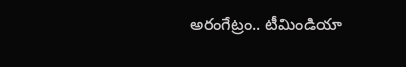అరంగేట్రం.. టీమిండియా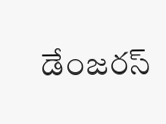డేంజరస్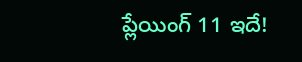ప్లేయింగ్ 11 ఇదే!